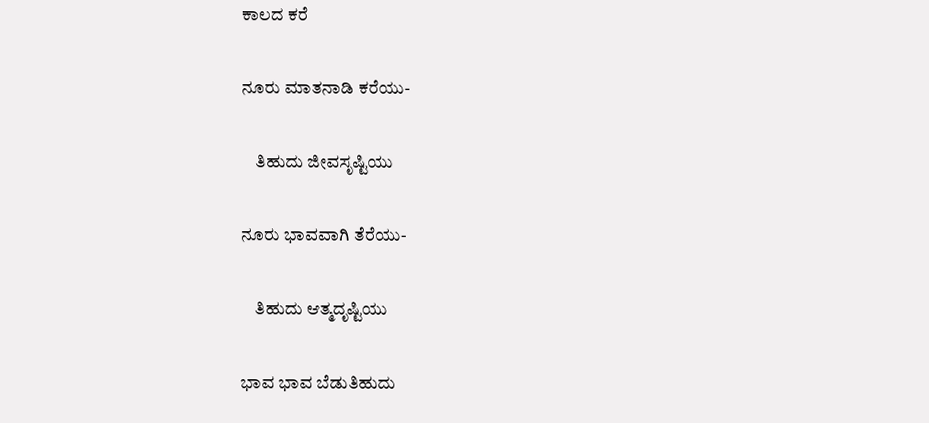ಕಾಲದ ಕರೆ

ನೂರು ಮಾತನಾಡಿ ಕರೆಯು-

    ತಿಹುದು ಜೀವಸೃಷ್ಟಿಯು

ನೂರು ಭಾವವಾಗಿ ತೆರೆಯು-

    ತಿಹುದು ಆತ್ಮದೃಷ್ಟಿಯು

ಭಾವ ಭಾವ ಬೆಡುತಿಹುದು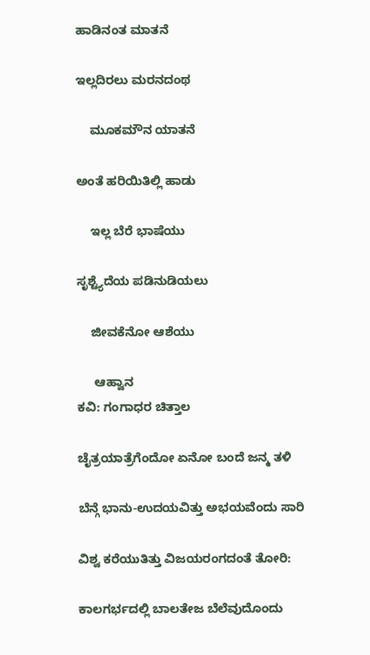ಹಾಡಿನಂತ ಮಾತನೆ

ಇಲ್ಲದಿರಲು ಮರನದಂಥ

    ಮೂಕಮೌನ ಯಾತನೆ

ಅಂತೆ ಹರಿಯಿತಿಲ್ಲಿ ಹಾಡು

    ಇಲ್ಲ ಬೆರೆ ಭಾಷೆಯು

ಸೃಶ್ಟ್ಯೆದೆಯ ಪಡಿನುಡಿಯಲು

    ಜೀವಕೆನೋ ಆಶೆಯು

     ಆಹ್ವಾನ
ಕವಿ: ಗಂಗಾಧರ ಚಿತ್ತಾಲ

ಚೈತ್ರಯಾತ್ರೆಗೆಂದೋ ಏನೋ ಬಂದೆ ಜನ್ಮ ತಳಿ

ಬೆನ್ಗೆ ಭಾನು-ಉದಯವಿತ್ತು ಅಭಯವೆಂದು ಸಾರಿ

ವಿಶ್ವ ಕರೆಯುತಿತ್ತು ವಿಜಯರಂಗದಂತೆ ತೋರಿ:

ಕಾಲಗರ್ಭದಲ್ಲಿ ಬಾಲತೇಜ ಬೆಲೆವುದೊಂದು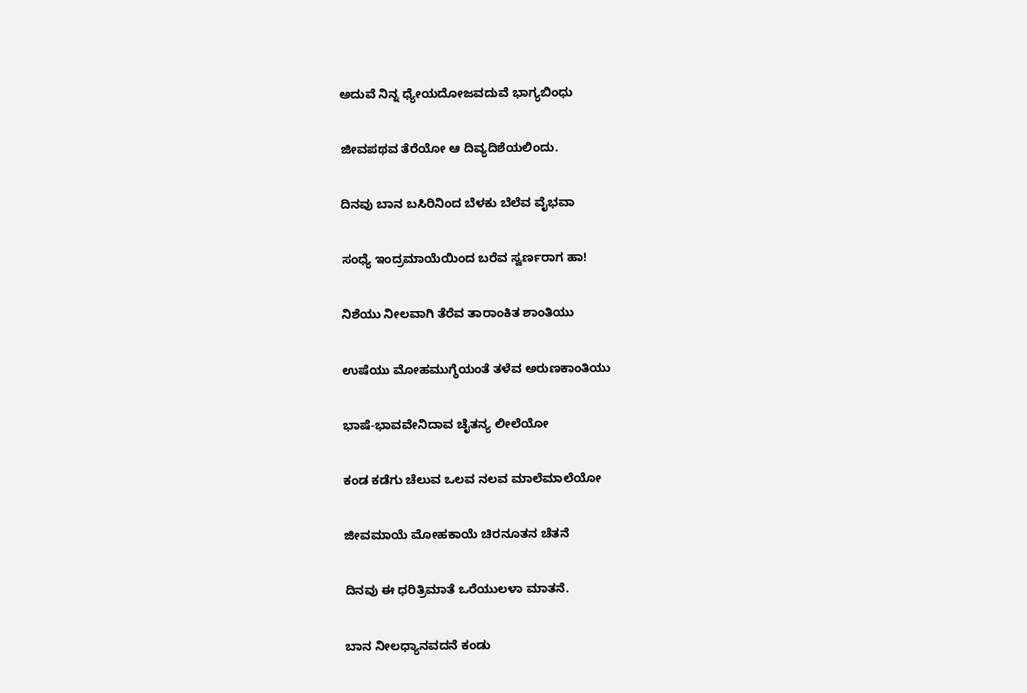ಅದುವೆ ನಿನ್ನ ಧ್ಯೇಯದೋಜವದುವೆ ಭಾಗ್ಯಬಿಂಧು

ಜೀವಪಥವ ತೆರೆಯೋ ಆ ದಿವ್ಯದಿಶೆಯಲಿಂದು.

ದಿನವು ಬಾನ ಬಸಿರಿನಿಂದ ಬೆಳಕು ಬೆಲೆವ ವೈಭವಾ

ಸಂಧ್ಯೆ ಇಂದ್ರಮಾಯೆಯಿಂದ ಬರೆವ ಸ್ವರ್ಣರಾಗ ಹಾ!

ನಿಶೆಯು ನೀಲವಾಗಿ ತೆರೆವ ತಾರಾಂಕಿತ ಶಾಂತಿಯು

ಉಷೆಯು ಮೋಹಮುಗ್ಧೆಯಂತೆ ತಳೆವ ಅರುಣಕಾಂತಿಯು

ಭಾಷೆ-ಭಾವವೇನಿದಾವ ಚೈತನ್ಯ ಲೀಲೆಯೋ

ಕಂಡ ಕಡೆಗು ಚೆಲುವ ಒಲವ ನಲವ ಮಾಲೆಮಾಲೆಯೋ

ಜೀವಮಾಯೆ ಮೋಹಕಾಯೆ ಚಿರನೂತನ ಚೆತನೆ

ದಿನವು ಈ ಧರಿತ್ರಿಮಾತೆ ಒರೆಯುಲಳಾ ಮಾತನೆ.

ಬಾನ ನೀಲಧ್ಯಾನವದನೆ ಕಂಡು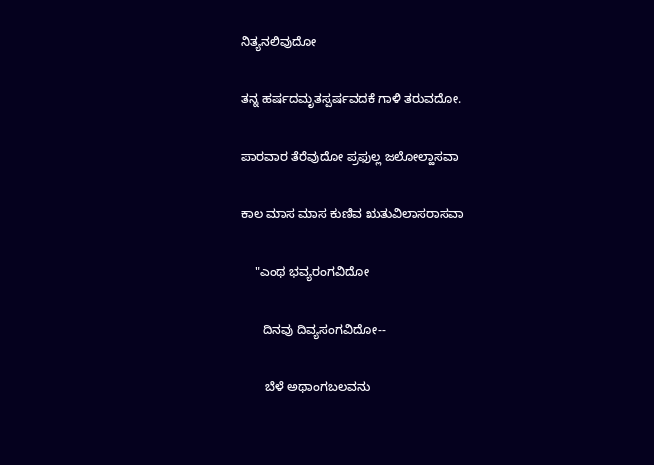ನಿತ್ಯನಲಿವುದೋ

ತನ್ನ ಹರ್ಷದಮೃತಸ್ಪರ್ಷವದಕೆ ಗಾಳಿ ತರುವದೋ.

ಪಾರವಾರ ತೆರೆವುದೋ ಪ್ರಫುಲ್ಲ ಜಲೋಲ್ಹಾಸವಾ

ಕಾಲ ಮಾಸ ಮಾಸ ಕುಣಿವ ಋತುವಿಲಾಸರಾಸವಾ

    "ಎಂಥ ಭವ್ಯರಂಗವಿದೋ

      ದಿನವು ದಿವ್ಯಸಂಗವಿದೋ--

       ಬೆಳೆ ಅಥಾಂಗಬಲವನು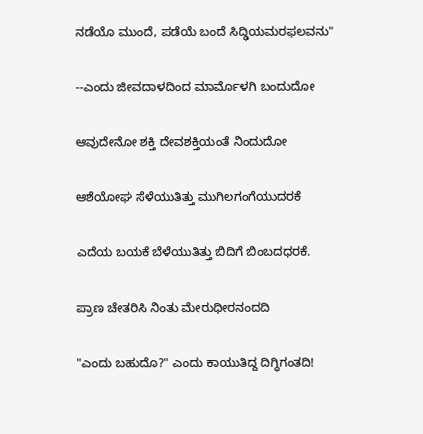ನಡೆಯೊ ಮುಂದೆ, ಪಡೆಯೆ ಬಂದೆ ಸಿದ್ಢಿಯಮರಫಲವನು"

--ಎಂದು ಜೀವದಾಳದಿಂದ ಮಾರ್ಮೊಳಗಿ ಬಂದುದೋ

ಆವುದೇನೋ ಶಕ್ತಿ ದೇವಶಕ್ತಿಯಂತೆ ನಿಂದುದೋ

ಆಶೆಯೋಘ ಸೆಳೆಯುತಿತ್ತು ಮುಗಿಲಗಂಗೆಯುದರಕೆ

ಎದೆಯ ಬಯಕೆ ಬೆಳೆಯುತಿತ್ತು ಬಿದಿಗೆ ಬಿಂಬದಧರಕೆ.

ಪ್ರಾಣ ಚೇತರಿಸಿ ನಿಂತು ಮೇರುಧೀರನಂದದಿ

"ಎಂದು ಬಹುದೊ?" ಎಂದು ಕಾಯುತಿದ್ದ ದಿಗ್ಧಿಗಂತದಿ!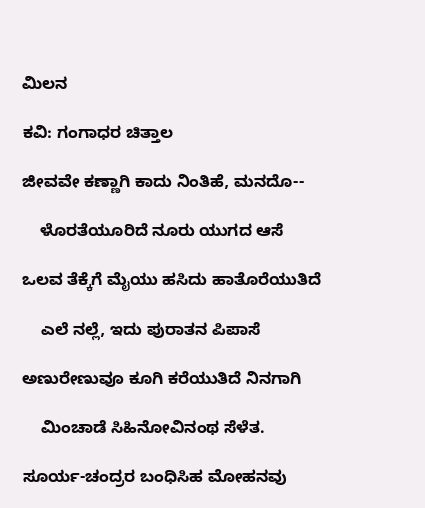ಮಿಲನ

ಕವಿ: ಗಂಗಾಧರ ಚಿತ್ತಾಲ

ಜೀವವೇ ಕಣ್ಣಾಗಿ ಕಾದು ನಿಂತಿಹೆ, ಮನದೊ--

    ಳೊರತೆಯೂರಿದೆ ನೂರು ಯುಗದ ಆಸೆ

ಒಲವ ತೆಕ್ಕೆಗೆ ಮೈಯು ಹಸಿದು ಹಾತೊರೆಯುತಿದೆ

    ಎಲೆ ನಲ್ಲೆ, ಇದು ಪುರಾತನ ಪಿಪಾಸೆ

ಅಣುರೇಣುವೂ ಕೂಗಿ ಕರೆಯುತಿದೆ ನಿನಗಾಗಿ

    ಮಿಂಚಾಡೆ ಸಿಹಿನೋವಿನಂಥ ಸೆಳೆತ.

ಸೂರ್ಯ-ಚಂದ್ರರ ಬಂಧಿಸಿಹ ಮೋಹನವು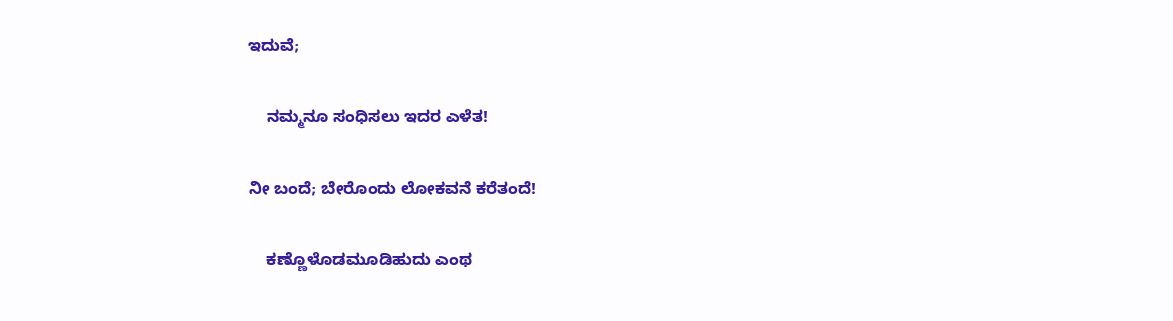ಇದುವೆ;

    ನಮ್ಮನೂ ಸಂಧಿಸಲು ಇದರ ಎಳೆತ!

ನೀ ಬಂದೆ; ಬೇರೊಂದು ಲೋಕವನೆ ಕರೆತಂದೆ!

    ಕಣ್ಣೊಳೊಡಮೂಡಿಹುದು ಎಂಥ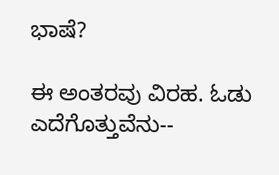ಭಾಷೆ?

ಈ ಅಂತರವು ವಿರಹ. ಓಡು ಎದೆಗೊತ್ತುವೆನು--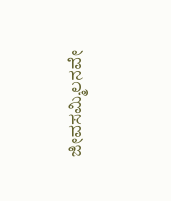ಜೀವಸಮ್ಮಿಲನವೇ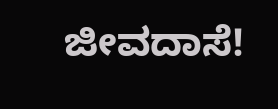ಜೀವದಾಸೆ!